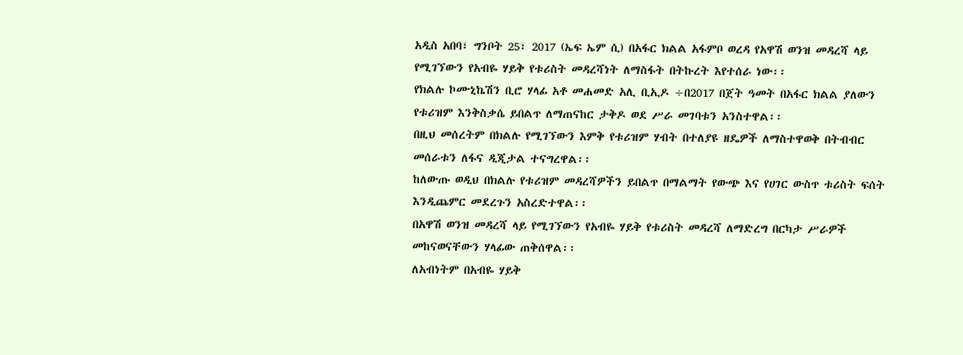አዲስ አበባ፣ ግንቦት 25፣ 2017 (ኤፍ ኤም ሲ) በአፋር ክልል አፋምቦ ወረዳ የአዋሽ ወንዝ መዳረሻ ላይ የሚገኘውን የአብዬ ሃይቅ የቱሪስት መዳረሻነት ለማስፋት በትኩረት እየተሰራ ነው፡፡
የክልሉ ኮሙኒኬሽን ቢሮ ሃላፊ አቶ መሐመድ አሊ ቢኢዶ ÷በ2017 በጀት ዓመት በአፋር ክልል ያለውን የቱሪዝም እንቅስቃሴ ይበልጥ ለማጠናከር ታቅዶ ወደ ሥራ መገባቱን አንስተዋል፡፡
በዚህ መሰረትም በክልሉ የሚገኘውን እምቅ የቱሪዝም ሃብት በተለያዩ ዘዴዎች ለማስተዋወቅ በትብብር መሰራቱን ለፋና ዲጂታል ተናግረዋል፡፡
ከለውጡ ወዲህ በክልሉ የቱሪዝም መዳረሻዎችን ይበልጥ በማልማት የውጭ እና የሀገር ውስጥ ቱሪስት ፍሰት እንዲጨምር መደረጉን አስረድተዋል፡፡
በአዋሽ ወንዝ መዳረሻ ላይ የሚገኘውን የአብዬ ሃይቅ የቱሪስት መዳረሻ ለማድረግ በርካታ ሥራዎች መከናወናቸውን ሃላፊው ጠቅሰዋል፡፡
ለአብነትም በአብዬ ሃይቅ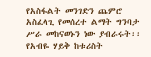የአስፋልት መንገድን ጨምሮ አስፈላጊ የመሰረተ ልማት ግንባታ ሥራ መከናወኑን ነው ያብራሩት፡፡
የአብዬ ሃይቅ ከቱሪስት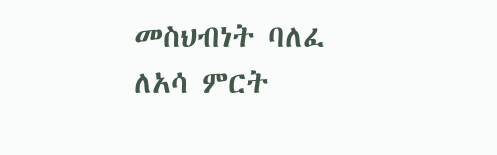መስህብነት ባለፈ ለአሳ ምርት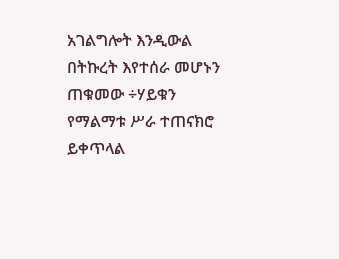አገልግሎት እንዲውል በትኩረት እየተሰራ መሆኑን ጠቁመው ÷ሃይቁን የማልማቱ ሥራ ተጠናክሮ ይቀጥላል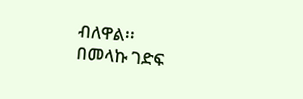ብለዋል፡፡
በመላኩ ገድፍ